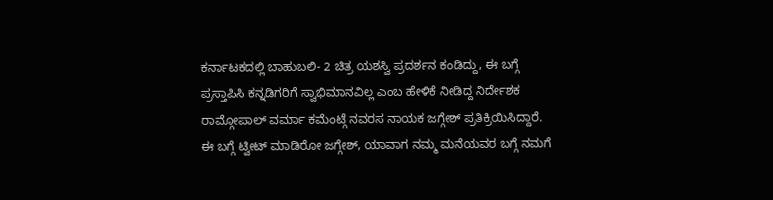ಕರ್ನಾಟಕದಲ್ಲಿ ಬಾಹುಬಲಿ- 2 ಚಿತ್ರ ಯಶಸ್ವಿ ಪ್ರದರ್ಶನ ಕಂಡಿದ್ದು, ಈ ಬಗ್ಗೆ ಪ್ರಸ್ತಾಪಿಸಿ ಕನ್ನಡಿಗರಿಗೆ ಸ್ವಾಭಿಮಾನವಿಲ್ಲ ಎಂಬ ಹೇಳಿಕೆ ನೀಡಿದ್ದ ನಿರ್ದೇಶಕ ರಾಮ್ಗೋಪಾಲ್ ವರ್ಮಾ ಕಮೆಂಟ್ಗೆ ನವರಸ ನಾಯಕ ಜಗ್ಗೇಶ್ ಪ್ರತಿಕ್ರಿಯಿಸಿದ್ದಾರೆ. ಈ ಬಗ್ಗೆ ಟ್ವೀಟ್ ಮಾಡಿರೋ ಜಗ್ಗೇಶ್, ಯಾವಾಗ ನಮ್ಮ ಮನೆಯವರ ಬಗ್ಗೆ ನಮಗೆ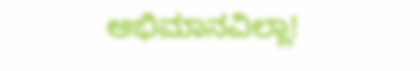ಅಭಿಮಾನವಿಲ್ಲಾ!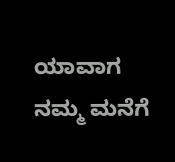ಯಾವಾಗ ನಮ್ಮ ಮನೆಗೆ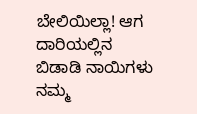ಬೇಲಿಯಿಲ್ಲಾ! ಆಗ ದಾರಿಯಲ್ಲಿನ ಬಿಡಾಡಿ ನಾಯಿಗಳು ನಮ್ಮ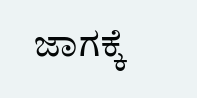ಜಾಗಕ್ಕೆ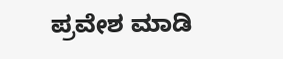ಪ್ರವೇಶ ಮಾಡಿ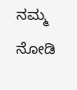ನಮ್ಮ ನೋಡಿ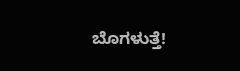ಬೊಗಳುತ್ತೆ!